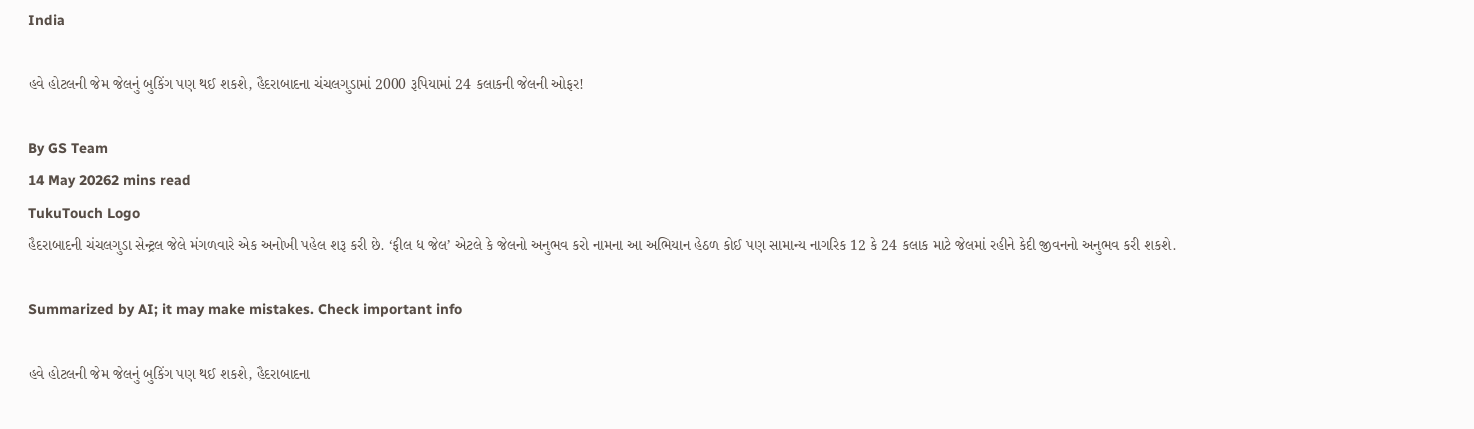India

હવે હોટલની જેમ જેલનું બુકિંગ પણ થઈ શકશે, હૈદરાબાદના ચંચલગુડામાં 2000 રૂપિયામાં 24 કલાકની જેલની ઓફર!

By GS Team
14 May 20262 mins read
TukuTouch Logo
હૈદરાબાદની ચંચલગુડા સેન્ટ્રલ જેલે મંગળવારે એક અનોખી પહેલ શરૂ કરી છે. ‘ફીલ ધ જેલ’ એટલે કે જેલનો અનુભવ કરો નામના આ અભિયાન હેઠળ કોઈ પણ સામાન્ય નાગરિક 12 કે 24 કલાક માટે જેલમાં રહીને કેદી જીવનનો અનુભવ કરી શકશે.

Summarized by AI; it may make mistakes. Check important info

હવે હોટલની જેમ જેલનું બુકિંગ પણ થઈ શકશે, હૈદરાબાદના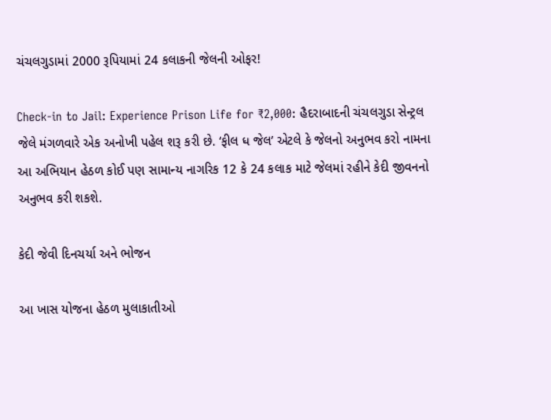ચંચલગુડામાં 2000 રૂપિયામાં 24 કલાકની જેલની ઓફર!

Check-in to Jail: Experience Prison Life for ₹2,000: હૈદરાબાદની ચંચલગુડા સેન્ટ્રલ જેલે મંગળવારે એક અનોખી પહેલ શરૂ કરી છે. ‘ફીલ ધ જેલ’ એટલે કે જેલનો અનુભવ કરો નામના આ અભિયાન હેઠળ કોઈ પણ સામાન્ય નાગરિક 12 કે 24 કલાક માટે જેલમાં રહીને કેદી જીવનનો અનુભવ કરી શકશે.

કેદી જેવી દિનચર્યા અને ભોજન

આ ખાસ યોજના હેઠળ મુલાકાતીઓ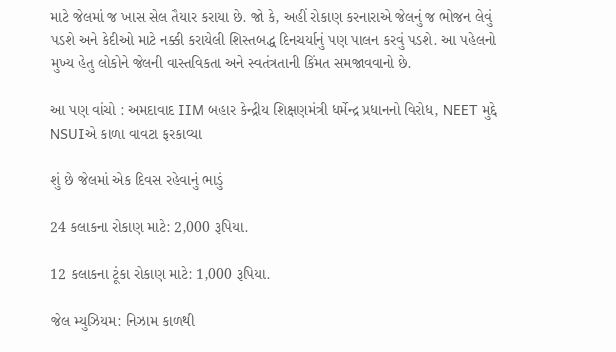માટે જેલમાં જ ખાસ સેલ તૈયાર કરાયા છે. જો કે, અહીં રોકાણ કરનારાએ જેલનું જ ભોજન લેવું પડશે અને કેદીઓ માટે નક્કી કરાયેલી શિસ્તબદ્ધ દિનચર્યાનું પણ પાલન કરવું પડશે. આ પહેલનો મુખ્ય હેતુ લોકોને જેલની વાસ્તવિકતા અને સ્વતંત્રતાની કિંમત સમજાવવાનો છે.

આ પણ વાંચો : અમદાવાદ IIM બહાર કેન્દ્રીય શિક્ષણમંત્રી ધર્મેન્દ્ર પ્રધાનનો વિરોધ, NEET મુદ્દે NSUIએ કાળા વાવટા ફરકાવ્યા

શું છે જેલમાં એક દિવસ રહેવાનું ભાડું

24 કલાકના રોકાણ માટે: 2,000 રૂપિયા.

12 કલાકના ટૂંકા રોકાણ માટે: 1,000 રૂપિયા.

જેલ મ્યુઝિયમ: નિઝામ કાળથી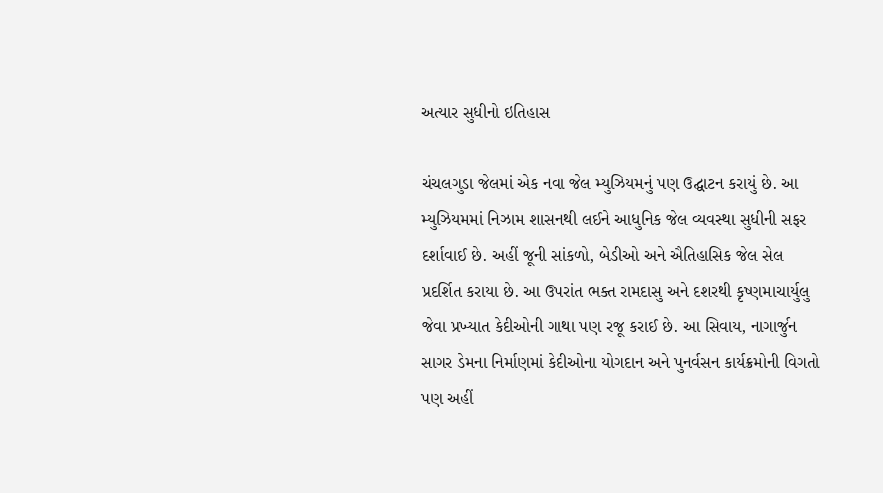અત્યાર સુધીનો ઇતિહાસ

ચંચલગુડા જેલમાં એક નવા જેલ મ્યુઝિયમનું પણ ઉદ્ઘાટન કરાયું છે. આ મ્યુઝિયમમાં નિઝામ શાસનથી લઈને આધુનિક જેલ વ્યવસ્થા સુધીની સફર દર્શાવાઈ છે. અહીં જૂની સાંકળો, બેડીઓ અને ઐતિહાસિક જેલ સેલ પ્રદર્શિત કરાયા છે. આ ઉપરાંત ભક્ત રામદાસુ અને દશરથી કૃષ્ણમાચાર્યુલુ જેવા પ્રખ્યાત કેદીઓની ગાથા પણ રજૂ કરાઈ છે. આ સિવાય, નાગાર્જુન સાગર ડેમના નિર્માણમાં કેદીઓના યોગદાન અને પુનર્વસન કાર્યક્રમોની વિગતો પણ અહીં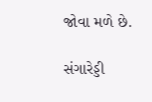જોવા મળે છે.

સંગારેડ્ડી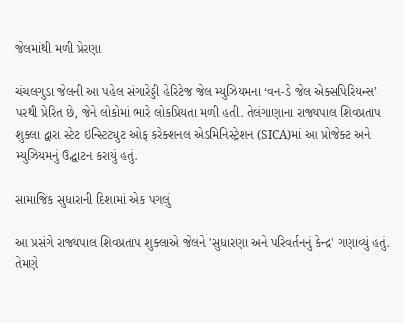જેલમાંથી મળી પ્રેરણા

ચંચલગુડા જેલની આ પહેલ સંગારેડ્ડી હેરિટેજ જેલ મ્યુઝિયમના ‘વન-ડે જેલ એક્સપિરિયન્સ’ પરથી પ્રેરિત છે, જેને લોકોમાં ભારે લોકપ્રિયતા મળી હતી. તેલંગાણાના રાજ્યપાલ શિવપ્રતાપ શુક્લા દ્વારા સ્ટેટ ઇન્સ્ટિટ્યુટ ઓફ કરેક્શનલ એડમિનિસ્ટ્રેશન (SICA)માં આ પ્રોજેક્ટ અને મ્યુઝિયમનું ઉદ્ઘાટન કરાયું હતું.

સામાજિક સુધારાની દિશામાં એક પગલું

આ પ્રસંગે રાજ્યપાલ શિવપ્રતાપ શુક્લાએ જેલને 'સુધારણા અને પરિવર્તનનું કેન્દ્ર' ગણાવ્યું હતું. તેમણે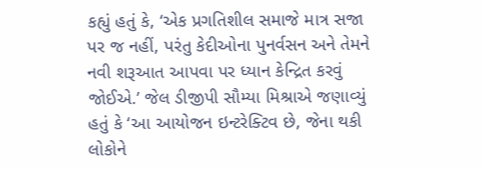કહ્યું હતું કે, ‘એક પ્રગતિશીલ સમાજે માત્ર સજા પર જ નહીં, પરંતુ કેદીઓના પુનર્વસન અને તેમને નવી શરૂઆત આપવા પર ધ્યાન કેન્દ્રિત કરવું જોઈએ.’ જેલ ડીજીપી સૌમ્યા મિશ્રાએ જણાવ્યું હતું કે ‘આ આયોજન ઇન્ટરેક્ટિવ છે, જેના થકી લોકોને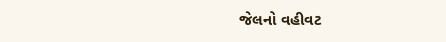જેલનો વહીવટ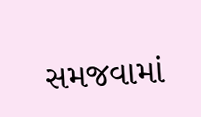સમજવામાં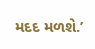મદદ મળશે.’